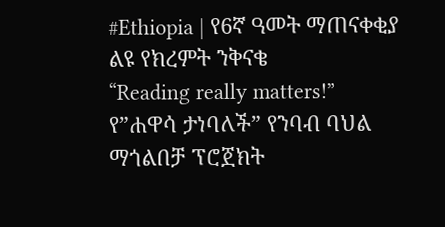#Ethiopia | የ6ኛ ዓመት ማጠናቀቂያ ልዩ የክረምት ንቅናቄ
“Reading really matters!”
የ”ሐዋሳ ታነባለች” የንባብ ባህል ማጎልበቻ ፕሮጀክት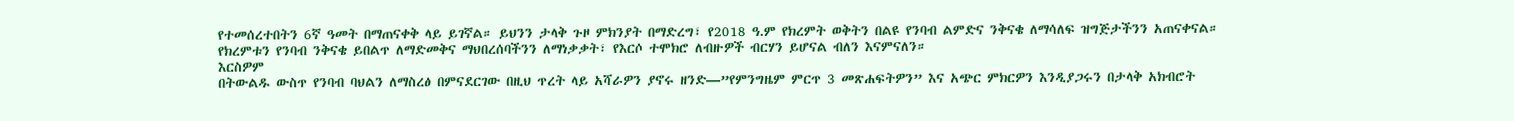የተመሰረተበትን 6ኛ ዓመት በማጠናቀቅ ላይ ይገኛል። ይህንን ታላቅ ጉዞ ምክንያት በማድረግ፣ የ2018 ዓ.ም የክረምት ወቅትን በልዩ የንባብ ልምድና ንቅናቄ ለማሳለፍ ዝግጅታችንን አጠናቀናል።
የክረምቱን የንባብ ንቅናቄ ይበልጥ ለማድመቅና ማህበረሰባችንን ለማነቃቃት፣ የእርሶ ተሞክሮ ለብዙዎች ብርሃን ይሆናል ብለን እናምናለን።
እርስዎም
በትውልዱ ውስጥ የንባብ ባህልን ለማስረፅ በምናደርገው በዚህ ጥረት ላይ አሻራዎን ያኖሩ ዘንድ—”የምንግዜም ምርጥ 3 መጽሐፍትዎን” እና አጭር ምክርዎን እንዲያጋሩን በታላቅ አክብሮት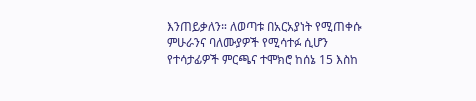እንጠይቃለን። ለወጣቱ በአርአያነት የሚጠቀሱ ምሁራንና ባለሙያዎች የሚሳተፉ ሲሆን
የተሳታፊዎች ምርጫና ተሞክሮ ከሰኔ 15 እስከ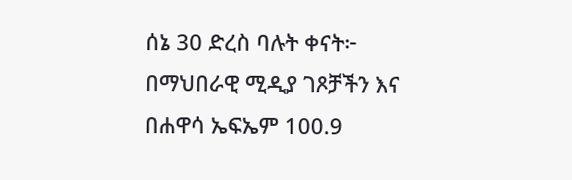ሰኔ 30 ድረስ ባሉት ቀናት፦
በማህበራዊ ሚዲያ ገጾቻችን እና
በሐዋሳ ኤፍኤም 100.9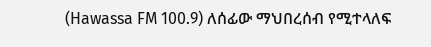(Hawassa FM 100.9) ለሰፊው ማህበረሰብ የሚተላለፍ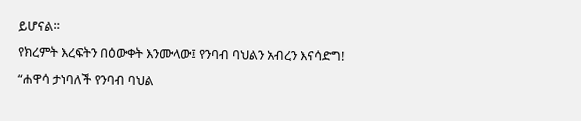ይሆናል።
የክረምት እረፍትን በዕውቀት እንሙላው፤ የንባብ ባህልን አብረን እናሳድግ!
“ሐዋሳ ታነባለች የንባብ ባህል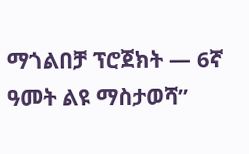ማጎልበቻ ፕሮጀክት — 6ኛ ዓመት ልዩ ማስታወሻ”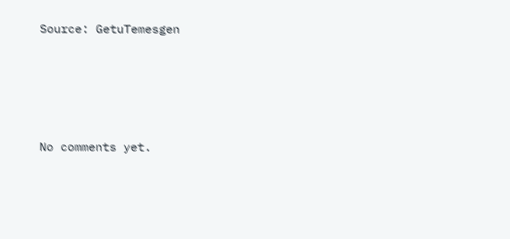Source: GetuTemesgen








No comments yet.